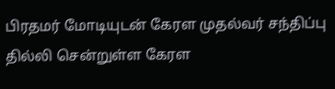பிரதமர் மோடியுடன் கேரள முதல்வர் சந்திப்பு
தில்லி சென்றுள்ள கேரள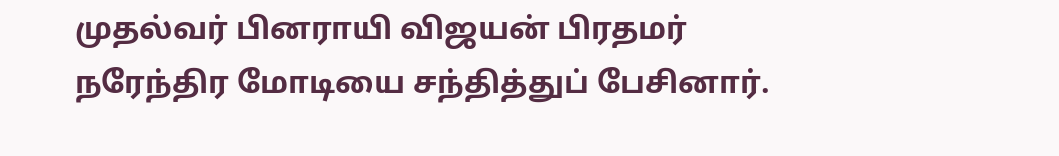முதல்வர் பினராயி விஜயன் பிரதமர் நரேந்திர மோடியை சந்தித்துப் பேசினார்.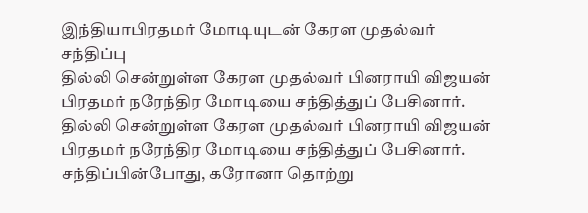இந்தியாபிரதமர் மோடியுடன் கேரள முதல்வர் சந்திப்பு
தில்லி சென்றுள்ள கேரள முதல்வர் பினராயி விஜயன் பிரதமர் நரேந்திர மோடியை சந்தித்துப் பேசினார்.
தில்லி சென்றுள்ள கேரள முதல்வர் பினராயி விஜயன் பிரதமர் நரேந்திர மோடியை சந்தித்துப் பேசினார்.
சந்திப்பின்போது, கரோனா தொற்று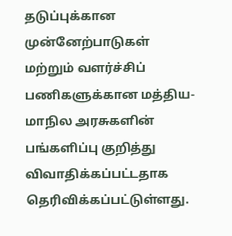தடுப்புக்கான முன்னேற்பாடுகள் மற்றும் வளர்ச்சிப் பணிகளுக்கான மத்திய- மாநில அரசுகளின் பங்களிப்பு குறித்து விவாதிக்கப்பட்டதாக தெரிவிக்கப்பட்டுள்ளது.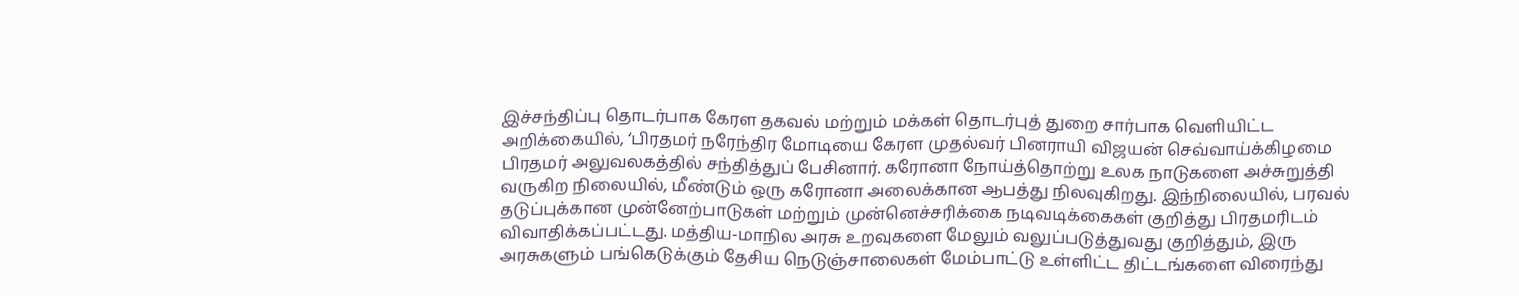இச்சந்திப்பு தொடர்பாக கேரள தகவல் மற்றும் மக்கள் தொடர்புத் துறை சார்பாக வெளியிட்ட அறிக்கையில், ‘பிரதமர் நரேந்திர மோடியை கேரள முதல்வர் பினராயி விஜயன் செவ்வாய்க்கிழமை பிரதமர் அலுவலகத்தில் சந்தித்துப் பேசினார். கரோனா நோய்த்தொற்று உலக நாடுகளை அச்சுறுத்தி வருகிற நிலையில், மீண்டும் ஒரு கரோனா அலைக்கான ஆபத்து நிலவுகிறது. இந்நிலையில், பரவல் தடுப்புக்கான முன்னேற்பாடுகள் மற்றும் முன்னெச்சரிக்கை நடிவடிக்கைகள் குறித்து பிரதமரிடம் விவாதிக்கப்பட்டது. மத்திய-மாநில அரசு உறவுகளை மேலும் வலுப்படுத்துவது குறித்தும், இரு அரசுகளும் பங்கெடுக்கும் தேசிய நெடுஞ்சாலைகள் மேம்பாட்டு உள்ளிட்ட திட்டங்களை விரைந்து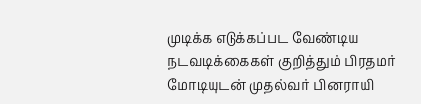முடிக்க எடுக்கப்பட வேண்டிய நடவடிக்கைகள் குறித்தும் பிரதமர் மோடியுடன் முதல்வர் பினராயி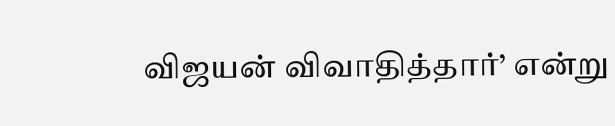விஜயன் விவாதித்தார்’ என்று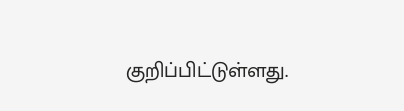குறிப்பிட்டுள்ளது.